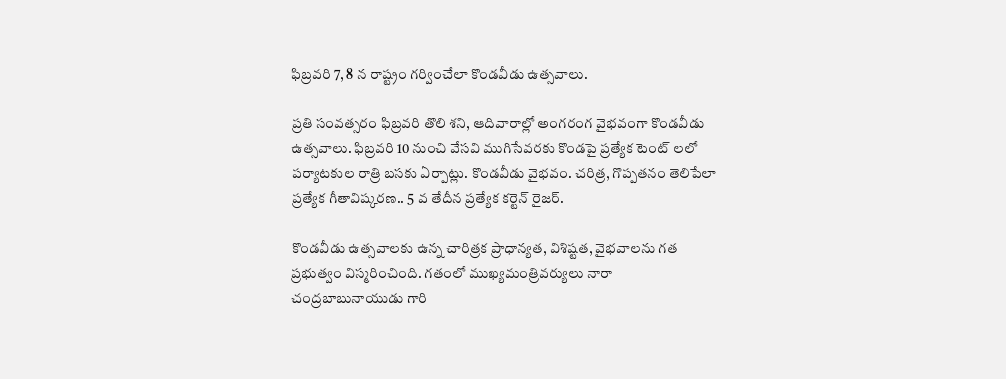ఫిబ్రవరి 7, 8 న రాష్ట్రం గర్వించేలా కొండవీడు ఉత్సవాలు.

ప్రతి సంవత్సరం ఫిబ్రవరి తొలి శని, ఆదివారాల్లో అంగరంగ వైభవంగా కొండవీడు ఉత్సవాలు. ఫిబ్రవరి 10 నుంచి వేసవి ముగిసేవరకు కొండపై ప్రత్యేక టెంట్ లలో పర్యాటకుల రాత్రి బసకు ఏర్పాట్లు. కొండవీడు వైభవం. చరిత్ర, గొప్పతనం తెలిపేలా ప్రత్యేక గీతావిష్కరణ.. 5 వ తేదీన ప్రత్యేక కర్టెన్ రైజర్.

కొండవీడు ఉత్సవాలకు ఉన్న చారిత్రక ప్రాధాన్యత, విశిష్టత, వైభవాలను గత ప్రభుత్వం విస్మరించింది. గతంలో ముఖ్యమంత్రివర్యులు నారా చంద్రబాబునాయుడు గారి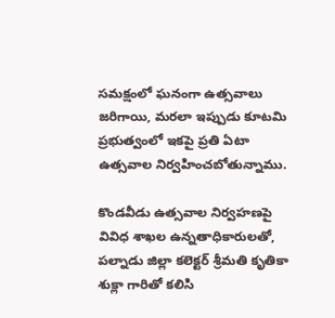సమక్షంలో ఘనంగా ఉత్సవాలు జరిగాయి, మరలా ఇప్పుడు కూటమి ప్రభుత్వంలో ఇకపై ప్రతి ఏటా ఉత్సవాల నిర్వహించబోతున్నాము.

కొండవీడు ఉత్సవాల నిర్వహణపై వివిధ శాఖల ఉన్నతాధికారులతో, పల్నాడు జిల్లా కలెక్టర్ శ్రీమతి కృతికా శుక్లా గారితో కలిసి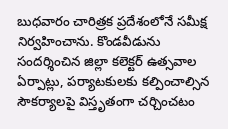బుధవారం చారిత్రక ప్రదేశంలోనే సమీక్ష నిర్వహించాను. కొండవీడును సందర్శించిన జిల్లా కలెక్టర్ ఉత్సవాల ఏర్పాట్లు, పర్యాటకులకు కల్పించాల్సిన సౌకర్యాలపై విస్తృతంగా చర్చించటం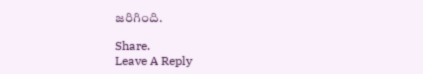జరిగింది.

Share.
Leave A Reply